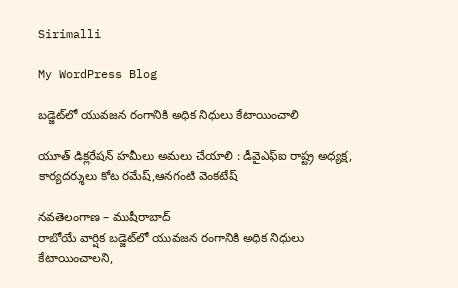Sirimalli

My WordPress Blog

బడ్జెట్‌లో యువజన రంగానికి అధిక నిధులు కేటాయించాలి

యూత్‌ డిక్లరేషన్‌ హమీలు అమలు చేయాలి : డీవైఎఫ్‌ఐ రాష్ట్ర అధ్యక్ష, కార్యదర్శులు కోట రమేష్‌,ఆనగంటి వెంకటేష్‌

నవతెలంగాణ – ముషీరాబాద్‌
రాబోయే వార్షిక బడ్జెట్‌లో యువజన రంగానికి అధిక నిధులు కేటాయించాలని,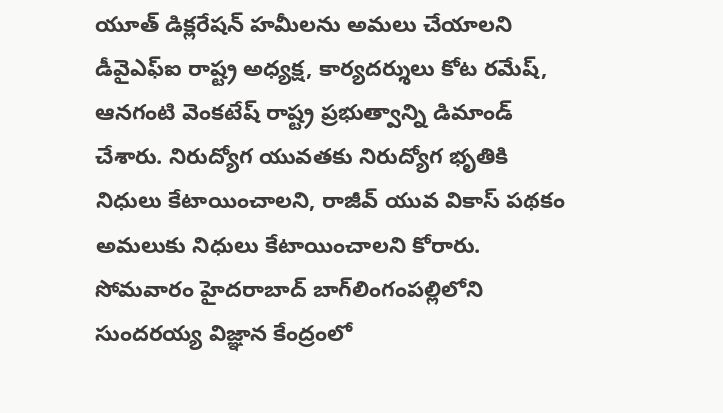యూత్‌ డిక్లరేషన్‌ హమీలను అమలు చేయాలని డీవైఎఫ్‌ఐ రాష్ట్ర అధ్యక్ష, కార్యదర్శులు కోట రమేష్‌, ఆనగంటి వెంకటేష్‌ రాష్ట్ర ప్రభుత్వాన్ని డిమాండ్‌ చేశారు. నిరుద్యోగ యువతకు నిరుద్యోగ భృతికి నిధులు కేటాయించాలని, రాజీవ్‌ యువ వికాస్‌ పథకం అమలుకు నిధులు కేటాయించాలని కోరారు. సోమవారం హైదరాబాద్‌ బాగ్‌లింగంపల్లిలోని సుందరయ్య విజ్ఞాన కేంద్రంలో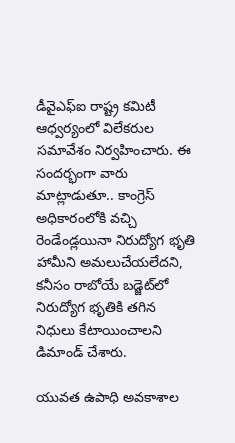డీవైఎఫ్‌ఐ రాష్ట్ర కమిటీ ఆధ్వర్యంలో విలేకరుల సమావేశం నిర్వహించారు. ఈ సందర్భంగా వారు మాట్లాడుతూ.. కాంగ్రెస్‌ అధికారంలోకి వచ్చి రెండేండ్లయినా నిరుద్యోగ భృతి హామీని అమలుచేయలేదని, కనీసం రాబోయే బడ్జెట్‌లో నిరుద్యోగ భృతికి తగిన నిధులు కేటాయించాలని డిమాండ్‌ చేశారు.

యువత ఉపాధి అవకాశాల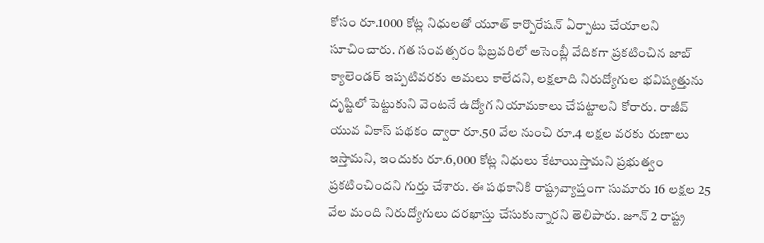కోసం రూ.1000 కోట్ల నిధులతో యూత్‌ కార్పొరేషన్‌ ఏర్పాటు చేయాలని సూచించారు. గత సంవత్సరం ఫిబ్రవరిలో అసెంబ్లీ వేదికగా ప్రకటించిన జాబ్‌ క్యాలెండర్‌ ఇప్పటివరకు అమలు కాలేదని, లక్షలాది నిరుద్యోగుల భవిష్యత్తును దృష్టిలో పెట్టుకుని వెంటనే ఉద్యోగ నియామకాలు చేపట్టాలని కోరారు. రాజీవ్‌ యువ వికాస్‌ పథకం ద్వారా రూ.50 వేల నుంచి రూ.4 లక్షల వరకు రుణాలు ఇస్తామని, ఇందుకు రూ.6,000 కోట్ల నిధులు కేటాయిస్తామని ప్రభుత్వం ప్రకటించిందని గుర్తు చేశారు. ఈ పథకానికి రాష్ట్రవ్యాప్తంగా సుమారు 16 లక్షల 25 వేల మంది నిరుద్యోగులు దరఖాస్తు చేసుకున్నారని తెలిపారు. జూన్‌ 2 రాష్ట్ర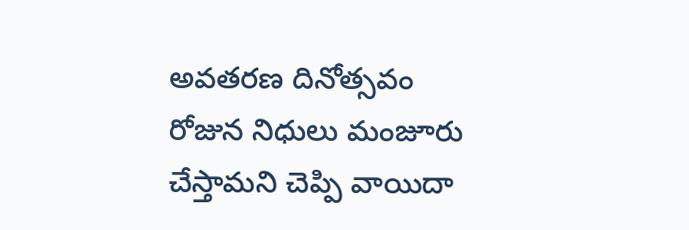అవతరణ దినోత్సవం రోజున నిధులు మంజూరు చేస్తామని చెప్పి వాయిదా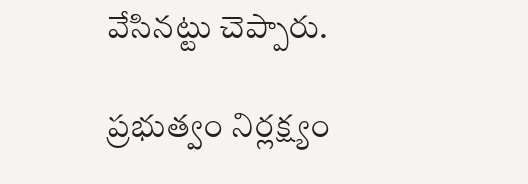వేసినట్టు చెప్పారు.

ప్రభుత్వం నిర్లక్ష్యం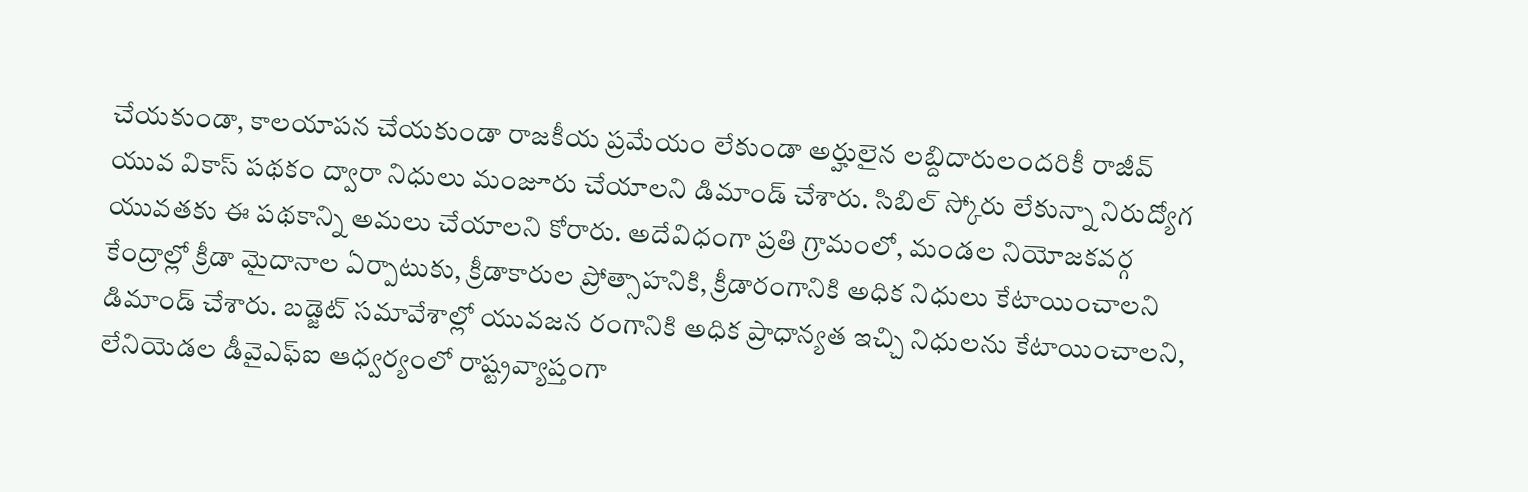చేయకుండా, కాలయాపన చేయకుండా రాజకీయ ప్రమేయం లేకుండా అర్హులైన లబ్దిదారులందరికీ రాజీవ్‌ యువ వికాస్‌ పథకం ద్వారా నిధులు మంజూరు చేయాలని డిమాండ్‌ చేశారు. సిబిల్‌ స్కోరు లేకున్నా నిరుద్యోగ యువతకు ఈ పథకాన్ని అమలు చేయాలని కోరారు. అదేవిధంగా ప్రతి గ్రామంలో, మండల నియోజకవర్గ కేంద్రాల్లో క్రీడా మైదానాల ఏర్పాటుకు, క్రీడాకారుల ప్రోత్సాహనికి, క్రీడారంగానికి అధిక నిధులు కేటాయించాలని డిమాండ్‌ చేశారు. బడ్జెట్‌ సమావేశాల్లో యువజన రంగానికి అధిక ప్రాధాన్యత ఇచ్చి నిధులను కేటాయించాలని, లేనియెడల డీవైఎఫ్‌ఐ ఆధ్వర్యంలో రాష్ట్రవ్యాప్తంగా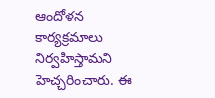ఆందోళన కార్యక్రమాలు నిర్వహిస్తామని హెచ్చరించారు. ఈ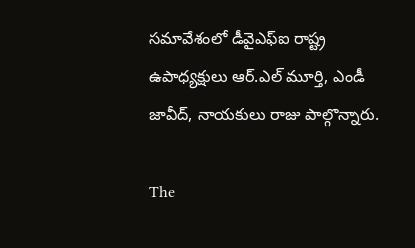సమావేశంలో డీవైఎఫ్‌ఐ రాష్ట్ర ఉపాధ్యక్షులు ఆర్‌.ఎల్‌ మూర్తి, ఎండీ జావీద్‌, నాయకులు రాజు పాల్గొన్నారు.

The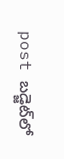post బడ్జెట్‌లో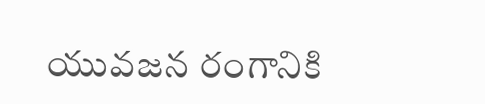యువజన రంగానికి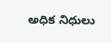అధిక నిధులు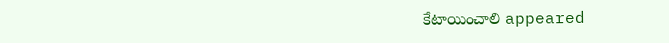కేటాయించాలి appeared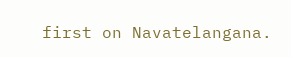first on Navatelangana.